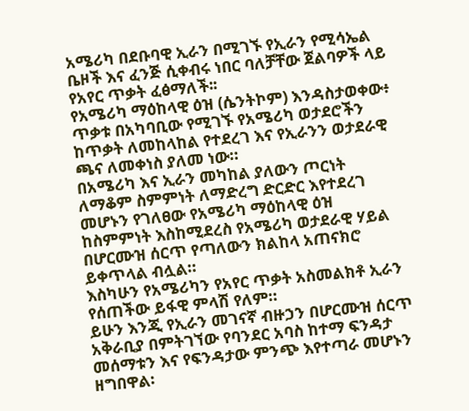አሜሪካ በደቡባዊ ኢራን በሚገኙ የኢራን የሚሳኤል ቤዞች እና ፈንጅ ሲቀብሩ ነበር ባለቻቸው ጀልባዎች ላይ የአየር ጥቃት ፈፅማለች፡፡
የአሜሪካ ማዕከላዊ ዕዝ (ሴንትኮም) እንዳስታወቀው፥ ጥቃቱ በአካባቢው የሚገኙ የአሜሪካ ወታደሮችን ከጥቃት ለመከላከል የተደረገ እና የኢራንን ወታደራዊ ጫና ለመቀነስ ያለመ ነው።
በአሜሪካ እና ኢራን መካከል ያለውን ጦርነት ለማቆም ስምምነት ለማድረግ ድርድር እየተደረገ መሆኑን የገለፀው የአሜሪካ ማዕከላዊ ዕዝ ከስምምነት እስከሚደረስ የአሜሪካ ወታደራዊ ሃይል በሆርሙዝ ሰርጥ የጣለውን ክልከላ አጠናክሮ ይቀጥላል ብሏል።
እስካሁን የአሜሪካን የአየር ጥቃት አስመልክቶ ኢራን የሰጠችው ይፋዊ ምላሽ የለም።
ይሁን እንጂ የኢራን መገናኛ ብዙኃን በሆርሙዝ ሰርጥ አቅራቢያ በምትገኘው የባንደር አባስ ከተማ ፍንዳታ መሰማቱን እና የፍንዳታው ምንጭ እየተጣራ መሆኑን ዘግበዋል፡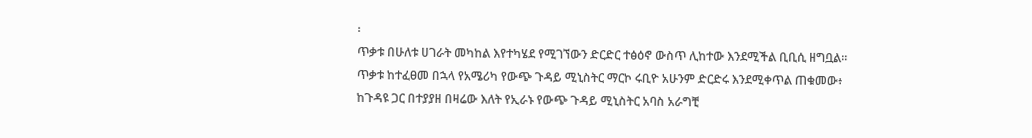፡
ጥቃቱ በሁለቱ ሀገራት መካከል እየተካሄደ የሚገኘውን ድርድር ተፅዕኖ ውስጥ ሊከተው እንደሚችል ቢቢሲ ዘግቧል፡፡
ጥቃቱ ከተፈፀመ በኋላ የአሜሪካ የውጭ ጉዳይ ሚኒስትር ማርኮ ሩቢዮ አሁንም ድርድሩ እንደሚቀጥል ጠቁመው፥ ከጉዳዩ ጋር በተያያዘ በዛሬው እለት የኢራኑ የውጭ ጉዳይ ሚኒስትር አባስ አራግቺ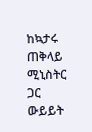ከኳታሩ ጠቅላይ ሚኒስትር ጋር ውይይት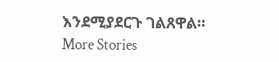እንደሚያደርጉ ገልጸዋል።
More Stories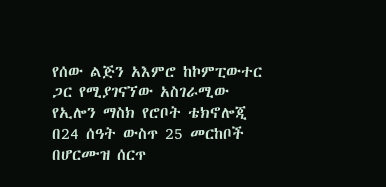የሰው ልጅን አእምሮ ከኮምፒውተር ጋር የሚያገናኘው አስገራሚው የኢሎን ማስክ የሮቦት ቴክኖሎጂ
በ24 ሰዓት ውስጥ 25 መርከቦች በሆርሙዝ ሰርጥ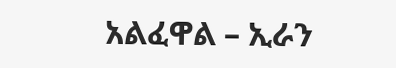አልፈዋል – ኢራን